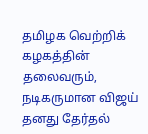தமிழக வெற்றிக் கழகத்தின் தலைவரும், நடிகருமான விஜய் தனது தேர்தல்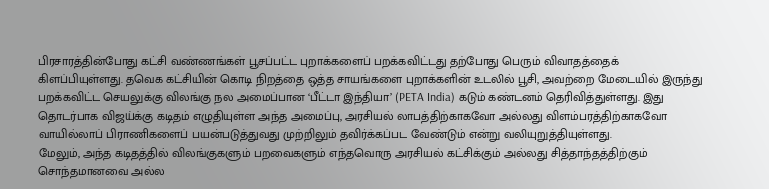பிரசாரத்தின்போது கட்சி வண்ணங்கள் பூசப்பட்ட புறாக்களைப் பறக்கவிட்டது தற்போது பெரும் விவாதத்தைக் கிளப்பியுள்ளது. தவெக கட்சியின் கொடி நிறத்தை ஒத்த சாயங்களை புறாக்களின் உடலில் பூசி, அவற்றை மேடையில் இருந்து பறக்கவிட்ட செயலுக்கு விலங்கு நல அமைப்பான ‘பீட்டா இந்தியா’ (PETA India) கடும் கண்டனம் தெரிவித்துள்ளது. இது தொடர்பாக விஜய்க்கு கடிதம் எழுதியுள்ள அந்த அமைப்பு, அரசியல் லாபத்திற்காகவோ அல்லது விளம்பரத்திற்காகவோ வாயில்லாப் பிராணிகளைப் பயன்படுத்துவது முற்றிலும் தவிர்க்கப்பட வேண்டும் என்று வலியுறுத்தியுள்ளது.
மேலும், அந்த கடிதத்தில் விலங்குகளும் பறவைகளும் எந்தவொரு அரசியல் கட்சிக்கும் அல்லது சித்தாந்தத்திற்கும் சொந்தமானவை அல்ல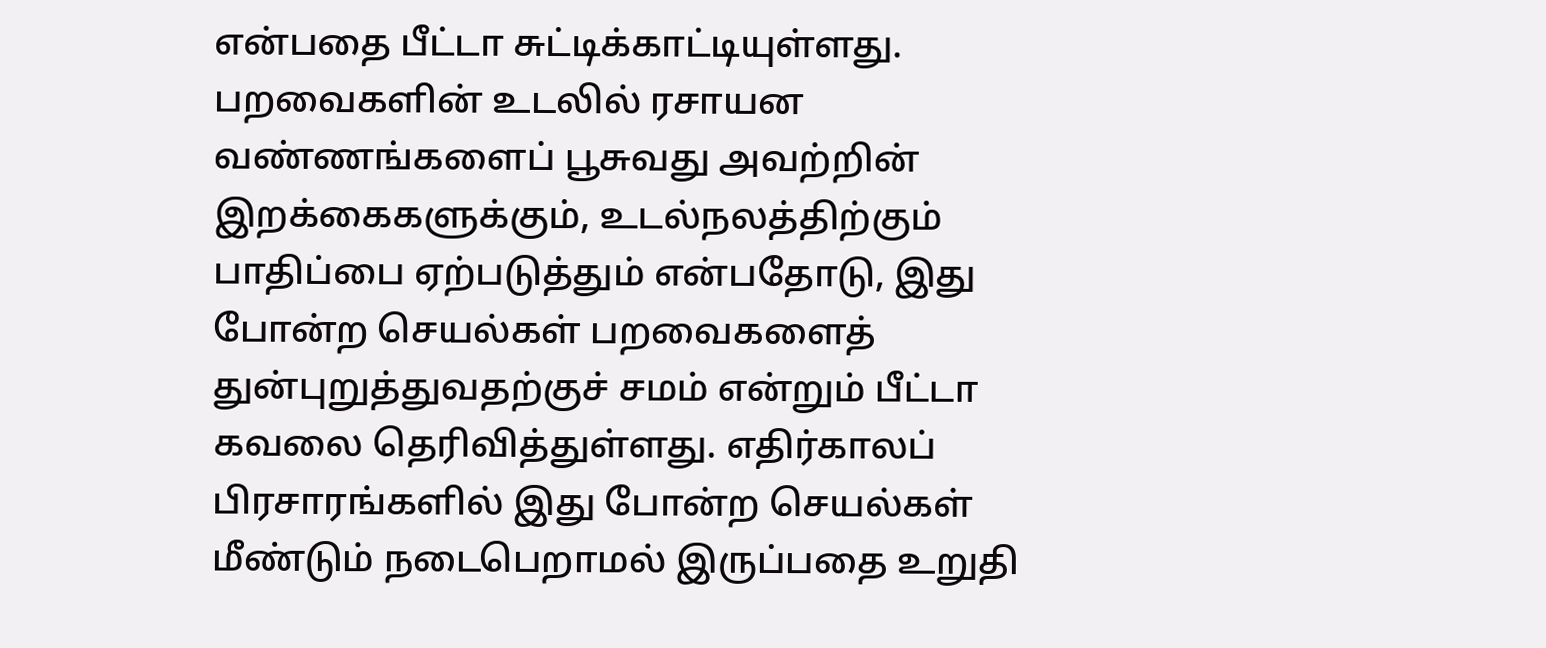என்பதை பீட்டா சுட்டிக்காட்டியுள்ளது. பறவைகளின் உடலில் ரசாயன வண்ணங்களைப் பூசுவது அவற்றின் இறக்கைகளுக்கும், உடல்நலத்திற்கும் பாதிப்பை ஏற்படுத்தும் என்பதோடு, இது போன்ற செயல்கள் பறவைகளைத் துன்புறுத்துவதற்குச் சமம் என்றும் பீட்டா கவலை தெரிவித்துள்ளது. எதிர்காலப் பிரசாரங்களில் இது போன்ற செயல்கள் மீண்டும் நடைபெறாமல் இருப்பதை உறுதி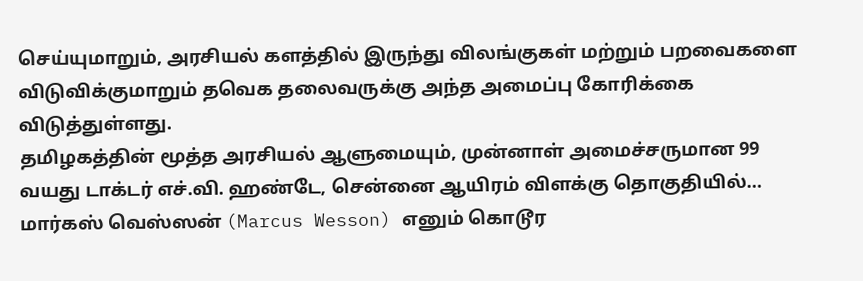செய்யுமாறும், அரசியல் களத்தில் இருந்து விலங்குகள் மற்றும் பறவைகளை விடுவிக்குமாறும் தவெக தலைவருக்கு அந்த அமைப்பு கோரிக்கை விடுத்துள்ளது.
தமிழகத்தின் மூத்த அரசியல் ஆளுமையும், முன்னாள் அமைச்சருமான 99 வயது டாக்டர் எச்.வி. ஹண்டே, சென்னை ஆயிரம் விளக்கு தொகுதியில்…
மார்கஸ் வெஸ்ஸன் (Marcus Wesson) எனும் கொடூர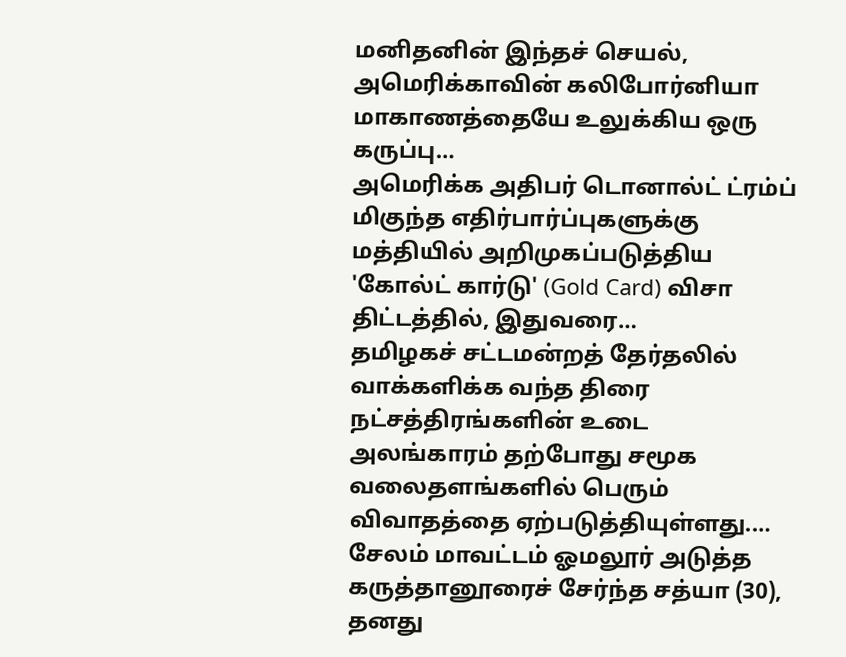மனிதனின் இந்தச் செயல், அமெரிக்காவின் கலிபோர்னியா மாகாணத்தையே உலுக்கிய ஒரு கருப்பு…
அமெரிக்க அதிபர் டொனால்ட் ட்ரம்ப் மிகுந்த எதிர்பார்ப்புகளுக்கு மத்தியில் அறிமுகப்படுத்திய 'கோல்ட் கார்டு' (Gold Card) விசா திட்டத்தில், இதுவரை…
தமிழகச் சட்டமன்றத் தேர்தலில் வாக்களிக்க வந்த திரை நட்சத்திரங்களின் உடை அலங்காரம் தற்போது சமூக வலைதளங்களில் பெரும் விவாதத்தை ஏற்படுத்தியுள்ளது.…
சேலம் மாவட்டம் ஓமலூர் அடுத்த கருத்தானூரைச் சேர்ந்த சத்யா (30), தனது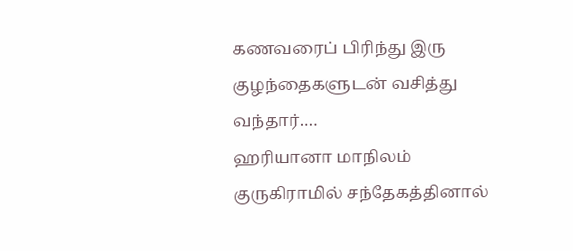கணவரைப் பிரிந்து இரு குழந்தைகளுடன் வசித்து வந்தார்.…
ஹரியானா மாநிலம் குருகிராமில் சந்தேகத்தினால்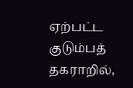ஏற்பட்ட குடும்பத் தகராறில்,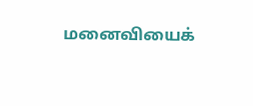மனைவியைக்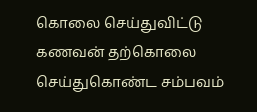கொலை செய்துவிட்டு கணவன் தற்கொலை செய்துகொண்ட சம்பவம்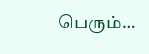பெரும்…